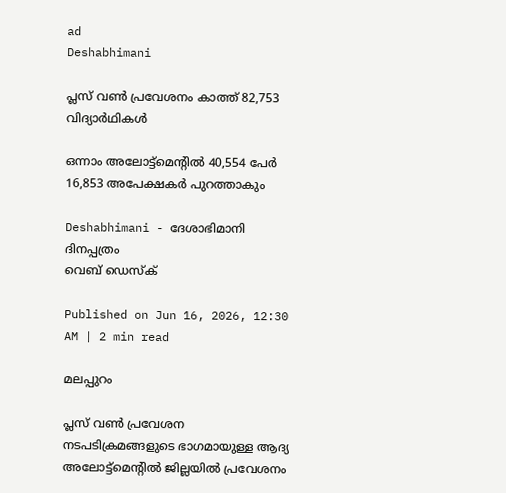ad
Deshabhimani

പ്ലസ് വൺ പ്രവേശനം കാത്ത് 82,753 വിദ്യാര്‍ഥികള്‍

ഒന്നാം അലോട്ട്മെന്റില്‍ 40,554 പേർ 16,853 അപേക്ഷകർ പുറത്താകും

Deshabhimani - ദേശാഭിമാനി ദിനപ്പത്രം
വെബ് ഡെസ്ക്

Published on Jun 16, 2026, 12:30 AM | 2 min read

മലപ്പുറം

പ്ലസ് വൺ പ്രവേശന നടപടിക്രമങ്ങളുടെ ഭാഗമായുള്ള ആദ്യ അലോട്ട്മെന്റിൽ ജില്ലയിൽ പ്രവേശനം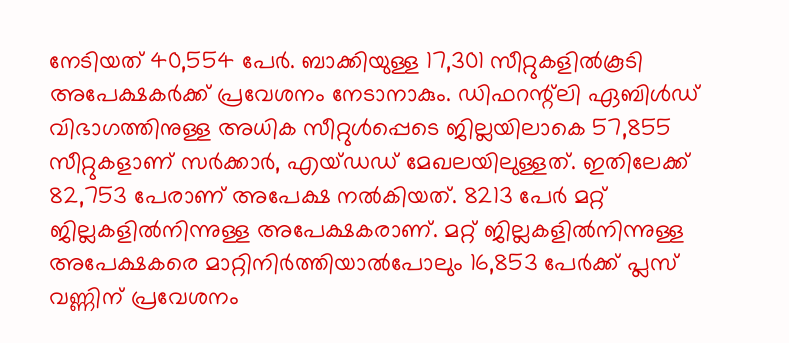നേടിയത് 40,554 പേർ. ബാക്കിയുള്ള 17,301 സീറ്റുകളിൽകൂടി അപേക്ഷകർക്ക്‌ പ്രവേശനം നേടാനാകും. ഡിഫറന്റ്‌ലി ഏബിൾഡ്‌ വിഭാഗത്തിനുള്ള അധിക സീറ്റുൾപ്പെടെ ജില്ലയിലാകെ 57,855 സീറ്റുകളാണ്‌ സർക്കാർ, എയ്‌ഡഡ്‌ മേഖലയിലുള്ളത്‌. ഇതിലേക്ക്‌ 82,753 പേരാണ്‌ അപേക്ഷ നൽകിയത്‌. 8213 പേർ മറ്റ്‌ ജില്ലകളിൽനിന്നുള്ള അപേക്ഷകരാണ്‌. മറ്റ്‌ ജില്ലകളിൽനിന്നുള്ള അപേക്ഷകരെ മാറ്റിനിർത്തിയാൽപോലും 16,853 പേർക്ക്‌ പ്ലസ്‌ വണ്ണിന്‌ പ്രവേശനം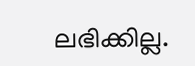ലഭിക്കില്ല.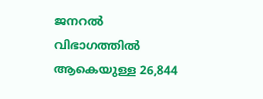ജനറൽ വിഭാഗത്തിൽ ആകെയുള്ള 26,844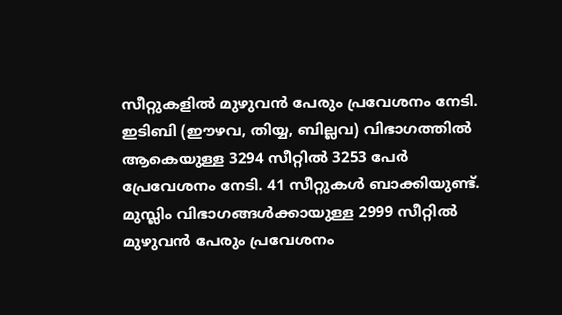സീറ്റുകളിൽ മുഴുവൻ പേരും പ്രവേശനം നേടി. ഇടിബി (ഇ‍ൗഴവ, തിയ്യ, ബില്ലവ) വിഭാഗത്തിൽ ആകെയുള്ള 3294 സീറ്റിൽ 3253 പേർ പ്രേവേശനം നേടി. 41 സീറ്റുകൾ ബാക്കിയുണ്ട്‌. മുസ്ലിം വിഭാഗങ്ങൾക്കായുള്ള 2999 സീറ്റിൽ മുഴുവൻ പേരും പ്രവേശനം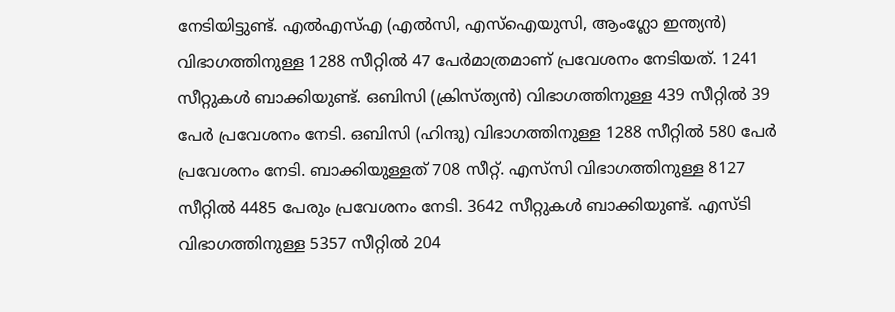നേടിയിട്ടുണ്ട്‌. എൽഎസ്‌എ (എൽസി, എസ്‌ഐയുസി, ആംഗ്ലോ ഇന്ത്യൻ) വിഭാഗത്തിനുള്ള 1288 സീറ്റിൽ 47 പേർമാത്രമാണ്‌ പ്രവേശനം നേടിയത്‌. 1241 സീറ്റുകൾ ബാക്കിയുണ്ട്‌. ഒബിസി (ക്രിസ്‌ത്യൻ) വിഭാഗത്തിനുള്ള 439 സീറ്റിൽ 39 പേർ പ്രവേശനം നേടി. ഒബിസി (ഹിന്ദു) വിഭാഗത്തിനുള്ള 1288 സീറ്റിൽ 580 പേർ പ്രവേശനം നേടി. ബാക്കിയുള്ളത്‌ 708 സീറ്റ്‌. എസ്‌സി വിഭാഗത്തിനുള്ള 8127 സീറ്റിൽ 4485 പേരും പ്രവേശനം നേടി. 3642 സീറ്റുകൾ ബാക്കിയുണ്ട്‌. എസ്‌ടി വിഭാഗത്തിനുള്ള 5357 സീറ്റിൽ 204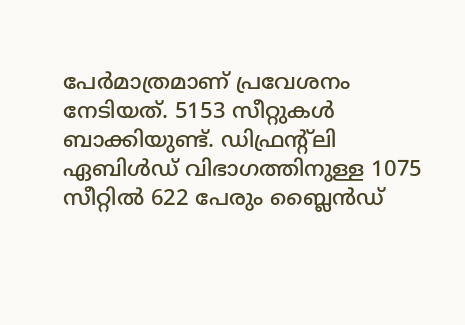പേർമാത്രമാണ്‌ പ്രവേശനം നേടിയത്‌. 5153 സീറ്റുകൾ ബാക്കിയുണ്ട്‌. ഡിഫ്രന്റ്‌ലി ഏബിൾഡ്‌ വിഭാഗത്തിനുള്ള 1075 സീറ്റിൽ 622 പേരും ബ്ലൈൻഡ്‌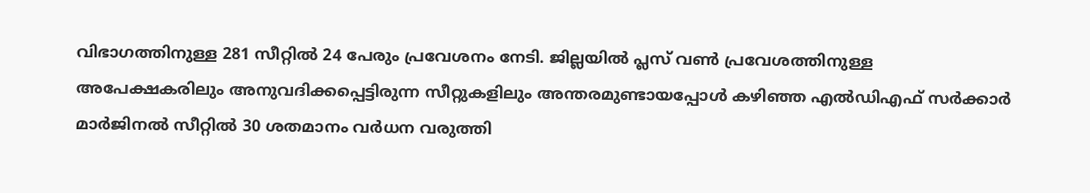വിഭാഗത്തിനുള്ള 281 സീറ്റിൽ 24 പേരും പ്രവേശനം നേടി. ജില്ലയിൽ പ്ലസ്‌ വൺ പ്രവേശത്തിനുള്ള അപേക്ഷകരിലും അനുവദിക്കപ്പെട്ടിരുന്ന സീറ്റുകളിലും അന്തരമുണ്ടായപ്പോൾ കഴിഞ്ഞ എൽഡിഎഫ്‌ സർക്കാർ മാർജിനൽ സീറ്റിൽ 30 ശതമാനം വർധന വരുത്തി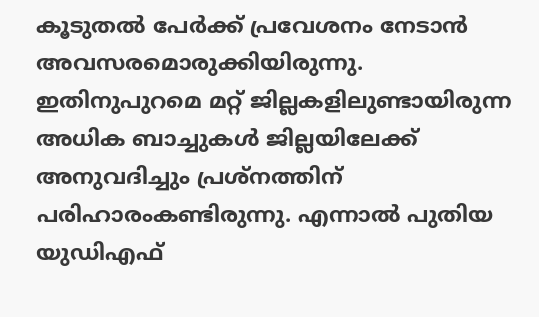കൂടുതൽ പേർക്ക്‌ പ്രവേശനം നേടാൻ അവസരമൊരുക്കിയിരുന്നു. ഇതിനുപുറമെ മറ്റ്‌ ജില്ലകളിലുണ്ടായിരുന്ന അധിക ബാച്ചുകൾ ജില്ലയിലേക്ക്‌ അനുവദിച്ചും പ്രശ്‌നത്തിന്‌ പരിഹാരംകണ്ടിരുന്നു. എന്നാൽ പുതിയ യുഡിഎഫ്‌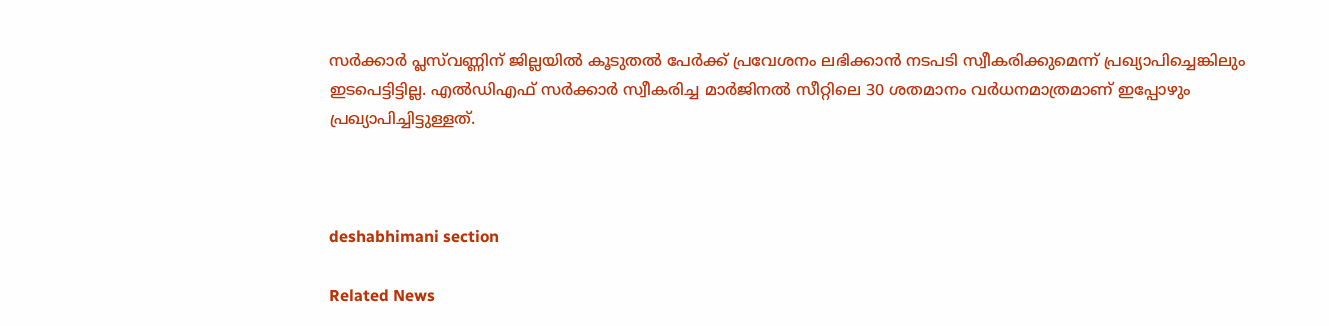സർക്കാർ പ്ലസ്‌വണ്ണിന്‌ ജില്ലയിൽ കൂടുതൽ പേർക്ക്‌ പ്രവേശനം ലഭിക്കാൻ നടപടി സ്വീകരിക്കുമെന്ന്‌ പ്രഖ്യാപിച്ചെങ്കിലും ഇടപെട്ടിട്ടില്ല. എൽഡിഎഫ്‌ സർക്കാർ സ്വീകരിച്ച മാർജിനൽ സീറ്റിലെ 30 ശതമാനം വർധനമാത്രമാണ്‌ ഇപ്പോഴും പ്രഖ്യാപിച്ചിട്ടുള്ളത്‌.



deshabhimani section

Related News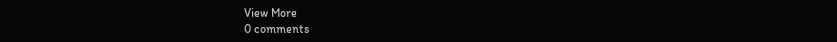View More
0 comments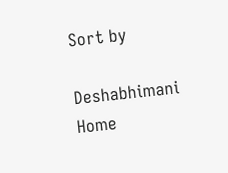Sort by

Deshabhimani
Home